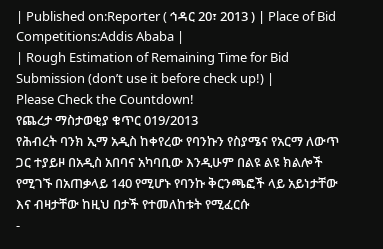| Published on:Reporter ( ኅዳር 20፣ 2013 ) | Place of Bid Competitions:Addis Ababa |
| Rough Estimation of Remaining Time for Bid Submission (don’t use it before check up!) |
Please Check the Countdown!
የጨረታ ማስታወቂያ ቁጥር 019/2013
የሕብረት ባንክ ኢማ አዲስ ከቀየረው የባንኩን የስያሜና የአርማ ለውጥ ጋር ተያይዞ በአዲስ አበባና አካባቢው እንዲሁም በልዩ ልዩ ክልሎች የሚገኙ በአጠቃላይ 140 የሚሆኑ የባንኩ ቅርንጫፎች ላይ አይነታቸው እና ብዛታቸው ከዚህ በታች የተመለከቱት የሚፈርሱ
-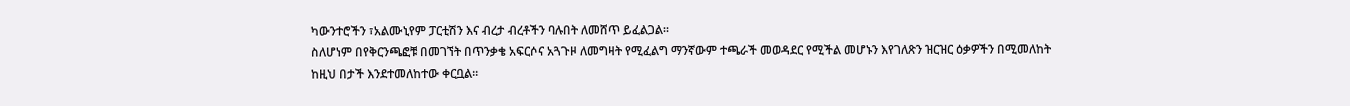ካውንተሮችን ፣አልሙኒየም ፓርቲሽን እና ብረታ ብረቶችን ባሉበት ለመሸጥ ይፈልጋል።
ስለሆነም በየቅርንጫፎቹ በመገኘት በጥንቃቄ አፍርሶና አጓጉዞ ለመግዛት የሚፈልግ ማንኛውም ተጫራች መወዳደር የሚችል መሆኑን እየገለጽን ዝርዝር ዕቃዎችን በሚመለከት ከዚህ በታች እንደተመለከተው ቀርቧል።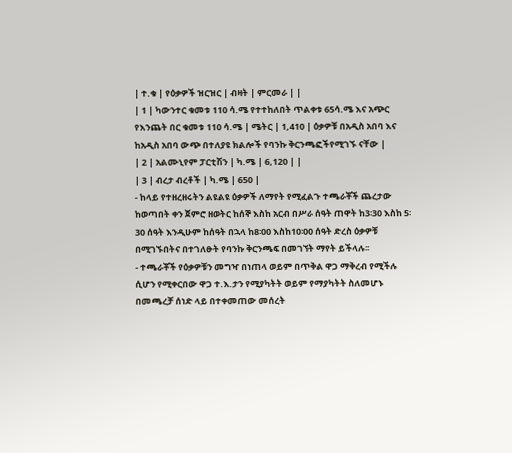| ተ.ቁ | የዕቃዎች ዝርዝር | ብዛት | ምርመራ | |
| 1 | ካውንተር ቁመቱ 110 ሳ.ሜ የተተከለበት ጥልቀቱ 65ሳ.ሜ እና አጭር የእንጨት በር ቁመቱ 110 ሳ.ሜ | ሜትር | 1,410 | ዕቃዎቹ በአዲስ አበባ እና ከአዲስ አበባ ውጭ በተለያዩ ክልሎች የባንኩ ቅርንጫፎችየሚገኙ ናቸው |
| 2 | አልሙኒየም ፓርቲሽን | ካ.ሜ | 6,120 | |
| 3 | ብረታ ብረቶች | ካ.ሜ | 650 |
- ከላይ የተዘረዘሩትን ልዩልዩ ዕቃዎች ለማየት የሚፈልጉ ተጫራቾች ጨረታው ከወጣበት ቀን ጀምሮ ዘወትር ከሰኞ እስከ አርብ በሥራ ሰዓት ጠዋት ከ3፡30 እስከ 5፡30 ሰዓት እንዲሁም ከሰዓት በኋላ ከ8፡00 እስከ10፡00 ሰዓት ድረስ ዕቃዎቹ በሚገኙበትና በተገለፁት የባንኩ ቅርንጫፍ በመገኘት ማየት ይችላሉ፡፡
- ተጫራቾች የዕቃዎቹን መግዣ በነጠላ ወይም በጥቅል ዋጋ ማቅረብ የሚችሉ ሲሆን የሚቀርበው ዋጋ ተ.እ.ታን የሚያካትት ወይም የማያካትት ስለመሆኑ በመጫረቻ ሰነድ ላይ በተቀመጠው መሰረት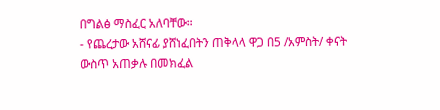በግልፅ ማስፈር አለባቸው።
- የጨረታው አሸናፊ ያሸነፈበትን ጠቅላላ ዋጋ በ5 /አምስት/ ቀናት ውስጥ አጠቃሉ በመክፈል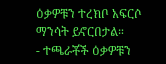ዕቃዎቹን ተረክቦ አፍርሶ ማንሳት ይኖርበታል።
- ተጫራቾች ዕቃዎቹን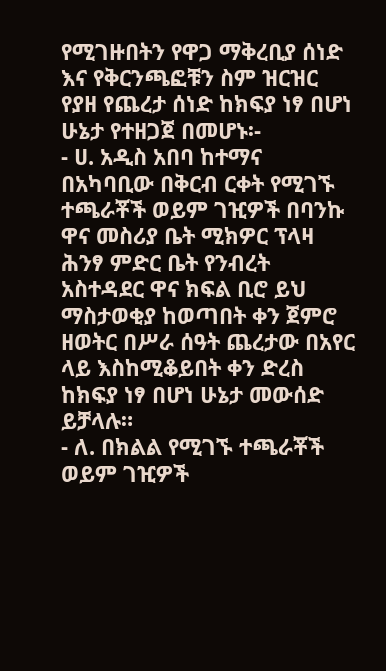የሚገዙበትን የዋጋ ማቅረቢያ ሰነድ እና የቅርንጫፎቹን ስም ዝርዝር የያዘ የጨረታ ሰነድ ከክፍያ ነፃ በሆነ ሁኔታ የተዘጋጀ በመሆኑ፡-
- ሀ. አዲስ አበባ ከተማና በአካባቢው በቅርብ ርቀት የሚገኙ ተጫራቾች ወይም ገዢዎች በባንኩ ዋና መስሪያ ቤት ሚክዎር ፕላዛ ሕንፃ ምድር ቤት የንብረት አስተዳደር ዋና ክፍል ቢሮ ይህ ማስታወቂያ ከወጣበት ቀን ጀምሮ ዘወትር በሥራ ሰዓት ጨረታው በአየር ላይ እስከሚቆይበት ቀን ድረስ ከክፍያ ነፃ በሆነ ሁኔታ መውሰድ ይቻላሉ።
- ለ. በክልል የሚገኙ ተጫራቾች ወይም ገዢዎች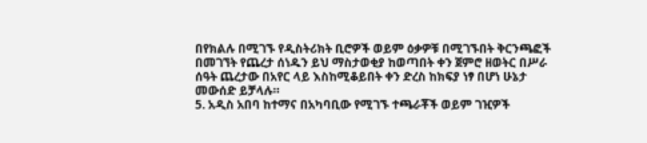በየክልሉ በሚገኙ የዲስትሪክት ቢሮዎች ወይም ዕቃዎቹ በሚገኙበት ቅርንጫፎች በመገኘት የጨረታ ሰነዱን ይህ ማስታወቂያ ከወጣበት ቀን ጀምሮ ዘወትር በሥራ ሰዓት ጨረታው በአየር ላይ እስከሚቆይበት ቀን ድረስ ከክፍያ ነፃ በሆነ ሁኔታ መውሰድ ይቻላሉ።
5. አዲስ አበባ ከተማና በአካባቢው የሚገኙ ተጫራቾች ወይም ገዢዎች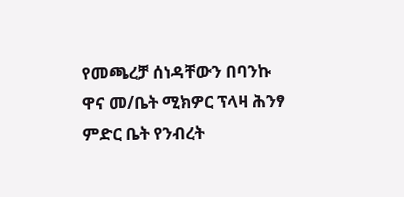የመጫረቻ ሰነዳቸውን በባንኩ ዋና መ/ቤት ሚክዎር ፕላዛ ሕንፃ ምድር ቤት የንብረት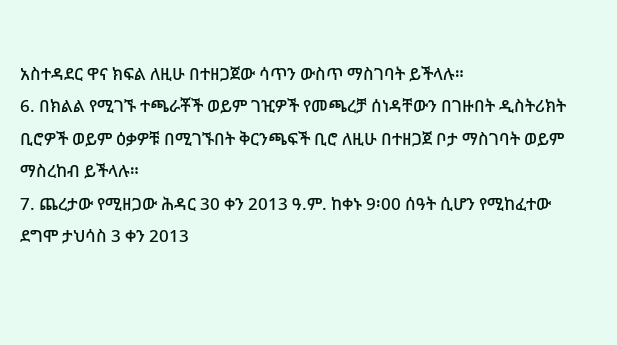አስተዳደር ዋና ክፍል ለዚሁ በተዘጋጀው ሳጥን ውስጥ ማስገባት ይችላሉ።
6. በክልል የሚገኙ ተጫራቾች ወይም ገዢዎች የመጫረቻ ሰነዳቸውን በገዙበት ዲስትሪክት ቢሮዎች ወይም ዕቃዎቹ በሚገኙበት ቅርንጫፍች ቢሮ ለዚሁ በተዘጋጀ ቦታ ማስገባት ወይም ማስረከብ ይችላሉ።
7. ጨረታው የሚዘጋው ሕዳር 30 ቀን 2013 ዓ.ም. ከቀኑ 9፡00 ሰዓት ሲሆን የሚከፈተው ደግሞ ታህሳስ 3 ቀን 2013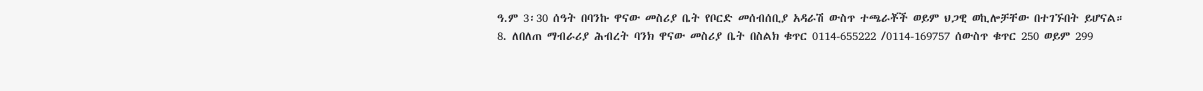ዓ.ም 3፡30 ሰዓት በባንኩ ዋናው መስሪያ ቤት የቦርድ መሰብሰቢያ አዳራሽ ውስጥ ተጫራቾች ወይም ህጋዊ ወኪሎቻቸው በተገኙበት ይሆናል።
8. ለበለጠ ማብራሪያ ሕብረት ባንክ ዋናው መስሪያ ቤት በስልክ ቁጥር 0114-655222 /0114-169757 ሰውስጥ ቁጥር 250 ወይም 299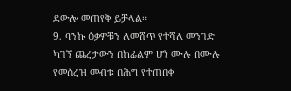ደውሎ መጠየቅ ይቻላል።
9. ባንኩ ዕቃዎቹን ለመሸጥ የተሻለ መንገድ ካገኘ ጨረታውን በከፊልም ሆነ ሙሉ በሙሉ የመሰረዝ መብቱ በሕግ የተጠበቀ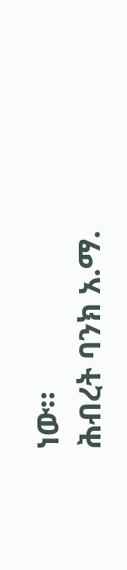ነው።
ሕብረት ባንክ አ.ማ.